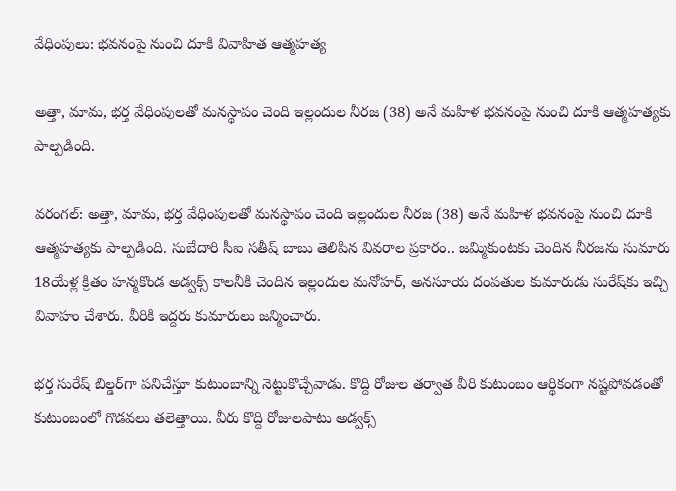వేధింపులు: భవనంపై నుంచి దూకి వివాహిత ఆత్మహత్య

అత్తా, మామ, భర్త వేధింపులతో మనస్థాపం చెంది ఇల్లందుల నీరజ (38) అనే మహిళ భవనంపై నుంచి దూకి ఆత్మహత్యకు పాల్పడింది.

వరంగల్‌: అత్తా, మామ, భర్త వేధింపులతో మనస్థాపం చెంది ఇల్లందుల నీరజ (38) అనే మహిళ భవనంపై నుంచి దూకి ఆత్మహత్యకు పాల్పడింది. సుబేదారి సీఐ సతీష్‌ బాబు తెలిపిన వివరాల ప్రకారం.. జమ్మికుంటకు చెందిన నీరజను సుమారు 18యేళ్ల క్రితం హన్మకొండ అడ్వక్స్‌ కాలనీకి చెందిన ఇల్లందుల మనోహర్‌, అనసూయ దంపతుల కుమారుడు సురేష్‌కు ఇచ్చి వివాహం చేశారు. వీరికి ఇద్దరు కుమారులు జన్మించారు.

భర్త సురేష్‌ బిల్డర్‌గా పనిచేస్తూ కుటుంబాన్ని నెట్టుకొచ్చేవాడు. కొద్ది రోజుల తర్వాత వీరి కుటుంబం ఆర్థికంగా నష్టపోవడంతో కుటుంబంలో గొడవలు తలెత్తాయి. వీరు కొద్ది రోజులపాటు అడ్వక్స్‌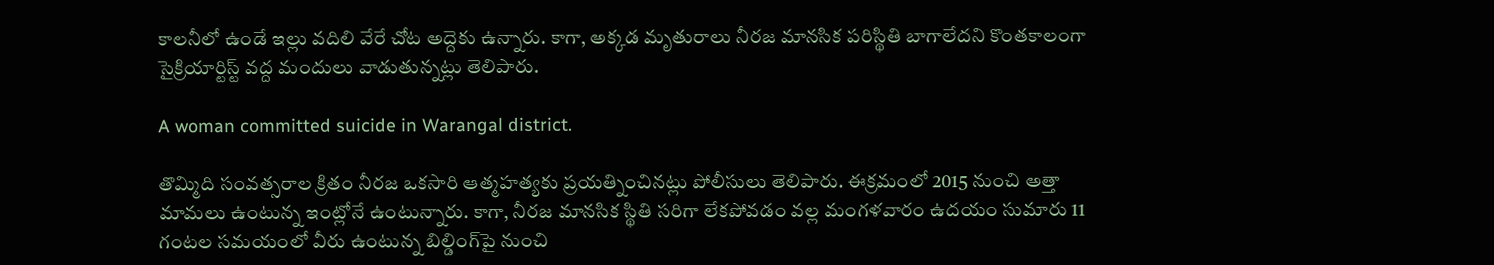కాలనీలో ఉండే ఇల్లు వదిలి వేరే చోట అద్దెకు ఉన్నారు. కాగా, అక్కడ మృతురాలు నీరజ మానసిక పరిస్థితి బాగాలేదని కొంతకాలంగా సైక్రియార్టిస్ట్‌ వద్ద మందులు వాడుతున్నట్లు తెలిపారు.

A woman committed suicide in Warangal district.

తొమ్మిది సంవత్సరాల క్రితం నీరజ ఒకసారి ఆత్మహత్యకు ప్రయత్నించినట్లు పోలీసులు తెలిపారు. ఈక్రమంలో 2015 నుంచి అత్తా మామలు ఉంటున్న ఇంట్లోనే ఉంటున్నారు. కాగా, నీరజ మానసిక స్థితి సరిగా లేకపోవడం వల్ల మంగళవారం ఉదయం సుమారు 11 గంటల సమయంలో వీరు ఉంటున్న బిల్డింగ్‌పై నుంచి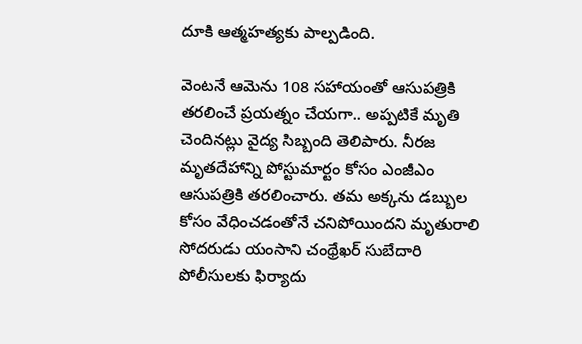దూకి ఆత్మహత్యకు పాల్పడింది.

వెంటనే ఆమెను 108 సహాయంతో ఆసుపత్రికి తరలించే ప్రయత్నం చేయగా.. అప్పటికే మృతి చెందినట్లు వైద్య సిబ్బంది తెలిపారు. నీరజ మృతదేహాన్ని పోస్టుమార్టం కోసం ఎంజీఎం ఆసుపత్రికి తరలించారు. తమ అక్కను డబ్బుల కోసం వేధించడంతోనే చనిపోయిందని మృతురాలి సోదరుడు యంసాని చంథ్రేఖర్‌ సుబేదారి పోలీసులకు ఫిర్యాదు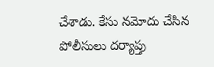చేశాడు. కేసు నమోదు చేసిన పోలీసులు దర్యాప్తు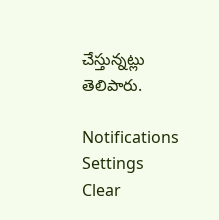చేస్తున్నట్లు తెలిపారు.

Notifications
Settings
Clear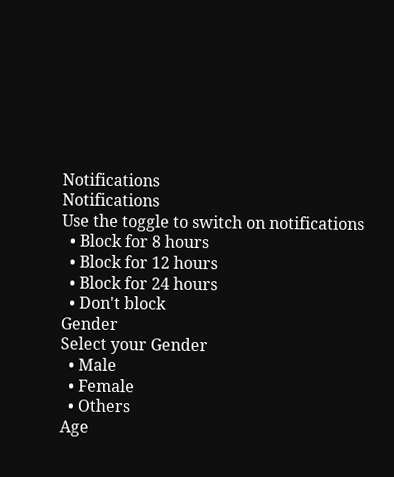Notifications
Notifications
Use the toggle to switch on notifications
  • Block for 8 hours
  • Block for 12 hours
  • Block for 24 hours
  • Don't block
Gender
Select your Gender
  • Male
  • Female
  • Others
Age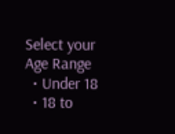Select your Age Range
  • Under 18
  • 18 to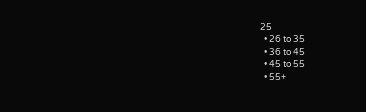25
  • 26 to 35
  • 36 to 45
  • 45 to 55
  • 55+